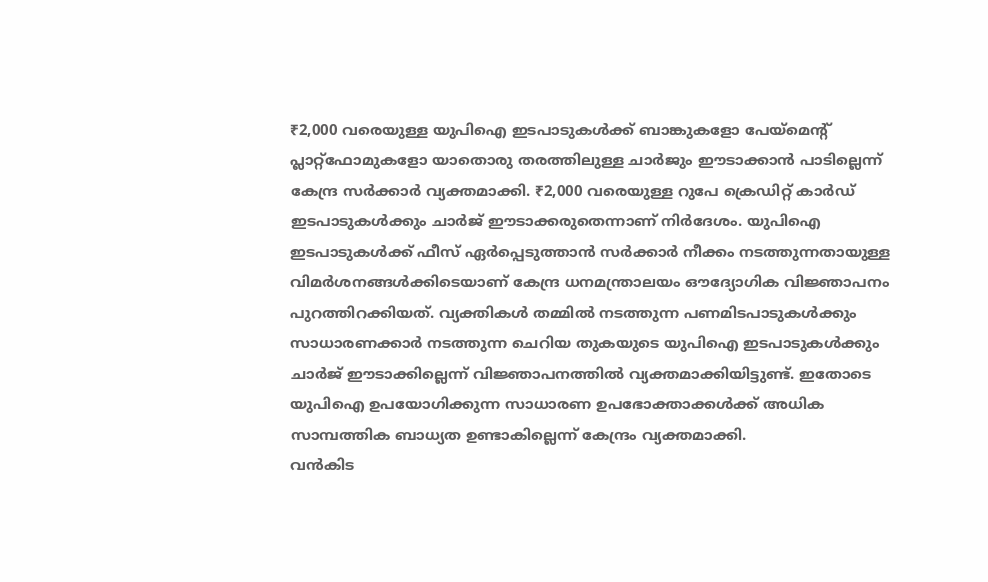₹2,000 വരെയുള്ള യുപിഐ ഇടപാടുകൾക്ക് ബാങ്കുകളോ പേയ്മെന്റ് പ്ലാറ്റ്ഫോമുകളോ യാതൊരു തരത്തിലുള്ള ചാർജും ഈടാക്കാൻ പാടില്ലെന്ന് കേന്ദ്ര സർക്കാർ വ്യക്തമാക്കി. ₹2,000 വരെയുള്ള റുപേ ക്രെഡിറ്റ് കാർഡ് ഇടപാടുകൾക്കും ചാർജ് ഈടാക്കരുതെന്നാണ് നിർദേശം. യുപിഐ ഇടപാടുകൾക്ക് ഫീസ് ഏർപ്പെടുത്താൻ സർക്കാർ നീക്കം നടത്തുന്നതായുള്ള വിമർശനങ്ങൾക്കിടെയാണ് കേന്ദ്ര ധനമന്ത്രാലയം ഔദ്യോഗിക വിജ്ഞാപനം പുറത്തിറക്കിയത്. വ്യക്തികൾ തമ്മിൽ നടത്തുന്ന പണമിടപാടുകൾക്കും സാധാരണക്കാർ നടത്തുന്ന ചെറിയ തുകയുടെ യുപിഐ ഇടപാടുകൾക്കും ചാർജ് ഈടാക്കില്ലെന്ന് വിജ്ഞാപനത്തിൽ വ്യക്തമാക്കിയിട്ടുണ്ട്. ഇതോടെ യുപിഐ ഉപയോഗിക്കുന്ന സാധാരണ ഉപഭോക്താക്കൾക്ക് അധിക സാമ്പത്തിക ബാധ്യത ഉണ്ടാകില്ലെന്ന് കേന്ദ്രം വ്യക്തമാക്കി.
വൻകിട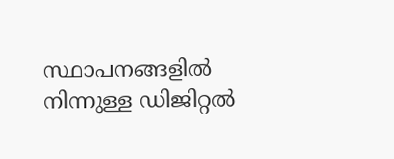സ്ഥാപനങ്ങളിൽ നിന്നുള്ള ഡിജിറ്റൽ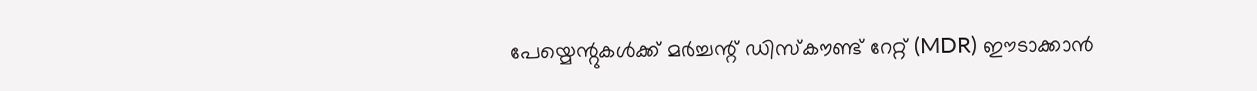പേയ്മെന്റുകൾക്ക് മർച്ചന്റ് ഡിസ്കൗണ്ട് റേറ്റ് (MDR) ഈടാക്കാൻ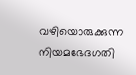വഴിയൊരുക്കുന്ന നിയമഭേദഗതി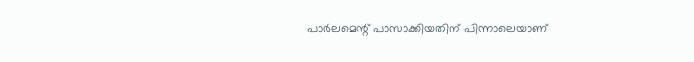പാർലമെന്റ് പാസാക്കിയതിന് പിന്നാലെയാണ്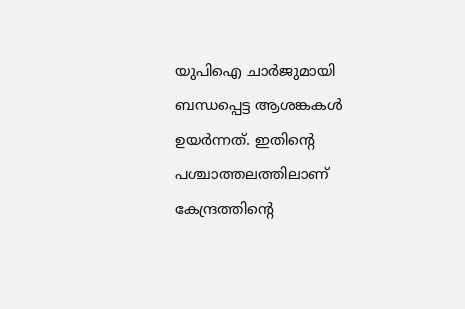യുപിഐ ചാർജുമായി ബന്ധപ്പെട്ട ആശങ്കകൾ ഉയർന്നത്. ഇതിൻ്റെ പശ്ചാത്തലത്തിലാണ് കേന്ദ്രത്തിൻ്റെ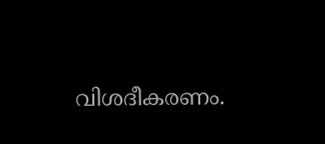വിശദീകരണം.